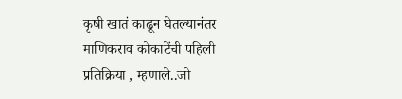कृषी खातं काढून घेतल्यानंतर माणिकराव कोकाटेंची पहिली प्रतिक्रिया , म्हणाले..जो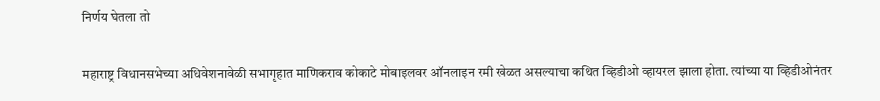निर्णय घेतला तो

महाराष्ट्र विधानसभेच्या अधिवेशनावेळी सभागृहात माणिकराव कोकाटे मोबाइलवर ऑनलाइन रमी खेळत असल्याचा कथित व्हिडीओ व्हायरल झाला होता. त्यांच्या या व्हिडीओनंतर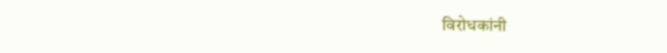विरोधकांनी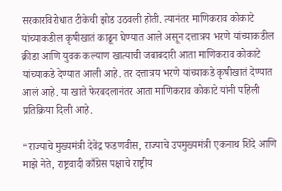सरकारविरोधात टीकेची झोड उठवली होती. त्यानंतर माणिकराव कोकाटे यांच्याकडील कृषीखातं काढून घेण्यात आले असून दत्तात्रय भरणे यांच्याकडील क्रीडा आणि युवक कल्याण खात्याची जबाबदारी आता माणिकराव कोकाटे यांच्याकडे देण्यात आली आहे. तर दत्तात्रय भरणे यांच्याकडे कृषीखातं देण्यात आलं आहे. या खाते फेरबदलानंतर आता माणिकराव कोकाटे यांनी पहिली प्रतिक्रिया दिली आहे.

“राज्याचे मुख्यमंत्री देवेंद्र फडणवीस, राज्याचे उपमुख्यमंत्री एकनाथ शिंदे आणि माझे नेते, राष्ट्रवादी काँग्रेस पक्षाचे राष्ट्रीय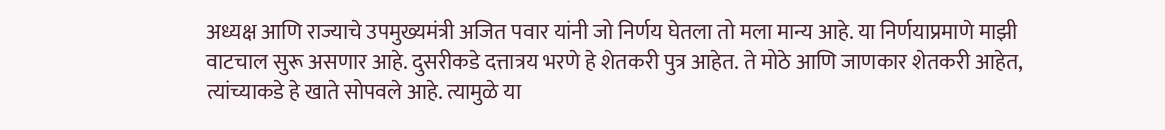अध्यक्ष आणि राज्याचे उपमुख्यमंत्री अजित पवार यांनी जो निर्णय घेतला तो मला मान्य आहे. या निर्णयाप्रमाणे माझी वाटचाल सुरू असणार आहे. दुसरीकडे दत्तात्रय भरणे हे शेतकरी पुत्र आहेत. ते मोठे आणि जाणकार शेतकरी आहेत, त्यांच्याकडे हे खाते सोपवले आहे. त्यामुळे या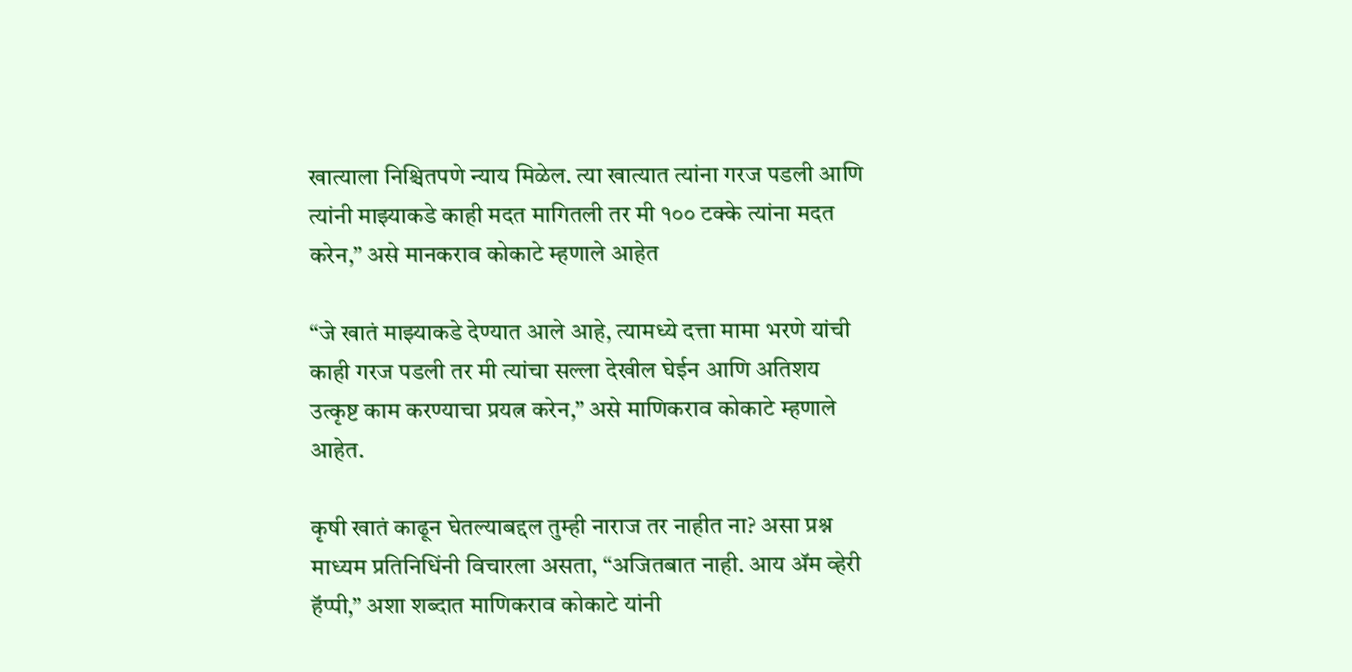खात्याला निश्चितपणे न्याय मिळेल. त्या खात्यात त्यांना गरज पडली आणि त्यांनी माझ्याकडे काही मदत मागितली तर मी १०० टक्के त्यांना मदत करेन,” असे मानकराव कोकाटे म्हणाले आहेत

“जे खातं माझ्याकडे देण्यात आले आहे, त्यामध्ये दत्ता मामा भरणे यांची काही गरज पडली तर मी त्यांचा सल्ला देखील घेईन आणि अतिशय उत्कृष्ट काम करण्याचा प्रयत्न करेन,” असे माणिकराव कोकाटे म्हणाले आहेत.

कृषी खातं काढून घेतल्याबद्दल तुम्ही नाराज तर नाहीत ना? असा प्रश्न माध्यम प्रतिनिधिंनी विचारला असता, “अजितबात नाही. आय ॲम व्हेरी हॅप्पी,” अशा शब्दात माणिकराव कोकाटे यांनी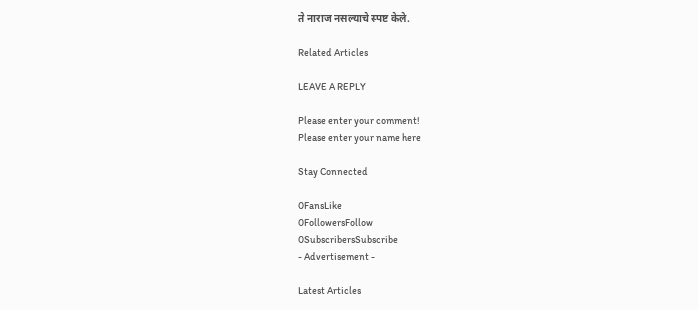ते नाराज नसल्याचे स्पष्ट केले.

Related Articles

LEAVE A REPLY

Please enter your comment!
Please enter your name here

Stay Connected

0FansLike
0FollowersFollow
0SubscribersSubscribe
- Advertisement -

Latest Articles